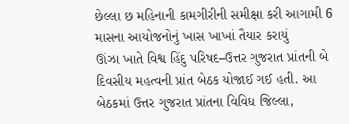છેલ્લા છ મહિનાની કામગીરીની સમીક્ષા કરી આગામી 6 માસના આયોજનોનું ખાસ ખાખાં તૈયાર કરાયું
ઊંઝા ખાતે વિશ્વ હિંદુ પરિષદ–ઉત્તર ગુજરાત પ્રાંતની બે દિવસીય મહત્વની પ્રાંત બેઠક યોજાઈ ગઈ હતી. આ બેઠકમાં ઉત્તર ગુજરાત પ્રાંતના વિવિધ જિલ્લા,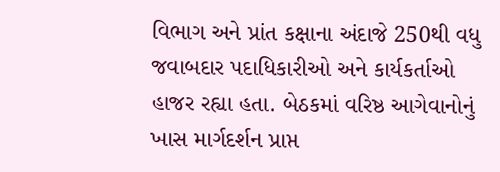વિભાગ અને પ્રાંત કક્ષાના અંદાજે 250થી વધુ જવાબદાર પદાધિકારીઓ અને કાર્યકર્તાઓ હાજર રહ્યા હતા. બેઠકમાં વરિષ્ઠ આગેવાનોનું ખાસ માર્ગદર્શન પ્રાપ્ત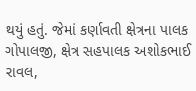થયું હતું. જેમાં કર્ણાવતી ક્ષેત્રના પાલક ગોપાલજી, ક્ષેત્ર સહપાલક અશોકભાઈ રાવલ,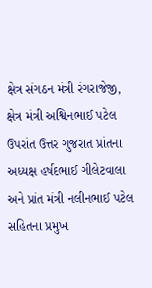ક્ષેત્ર સંગઠન મંત્રી રંગરાજેજી, ક્ષેત્ર મંત્રી અશ્વિનભાઈ પટેલ ઉપરાંત ઉત્તર ગુજરાત પ્રાંતના અધ્યક્ષ હર્ષદભાઈ ગીલેટવાલા અને પ્રાંત મંત્રી નલીનભાઈ પટેલ સહિતના પ્રમુખ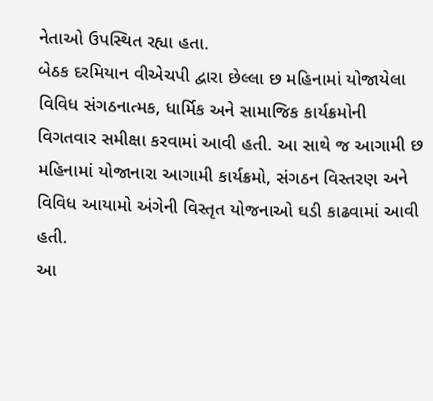નેતાઓ ઉપસ્થિત રહ્યા હતા.
બેઠક દરમિયાન વીએચપી દ્વારા છેલ્લા છ મહિનામાં યોજાયેલા વિવિધ સંગઠનાત્મક, ધાર્મિક અને સામાજિક કાર્યક્રમોની વિગતવાર સમીક્ષા કરવામાં આવી હતી. આ સાથે જ આગામી છ મહિનામાં યોજાનારા આગામી કાર્યક્રમો, સંગઠન વિસ્તરણ અને વિવિધ આયામો અંગેની વિસ્તૃત યોજનાઓ ઘડી કાઢવામાં આવી હતી.
આ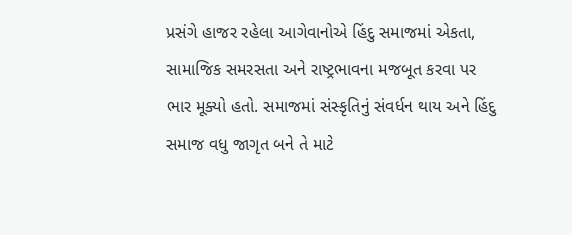પ્રસંગે હાજર રહેલા આગેવાનોએ હિંદુ સમાજમાં એકતા, સામાજિક સમરસતા અને રાષ્ટ્રભાવના મજબૂત કરવા પર ભાર મૂક્યો હતો. સમાજમાં સંસ્કૃતિનું સંવર્ધન થાય અને હિંદુ સમાજ વધુ જાગૃત બને તે માટે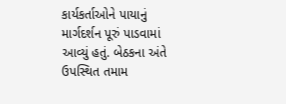કાર્યકર્તાઓને પાયાનું માર્ગદર્શન પૂરું પાડવામાં આવ્યું હતું. બેઠકના અંતે ઉપસ્થિત તમામ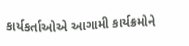કાર્યકર્તાઓએ આગામી કાર્યક્રમોને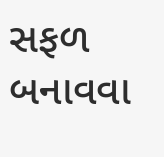સફળ બનાવવા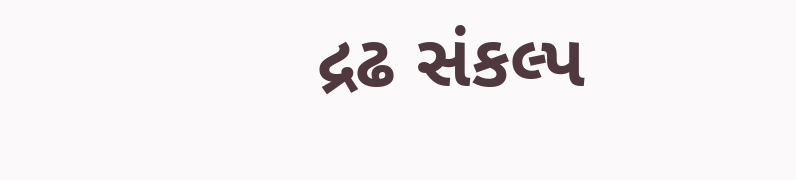દ્રઢ સંકલ્પ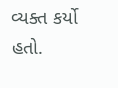વ્યક્ત કર્યો હતો.